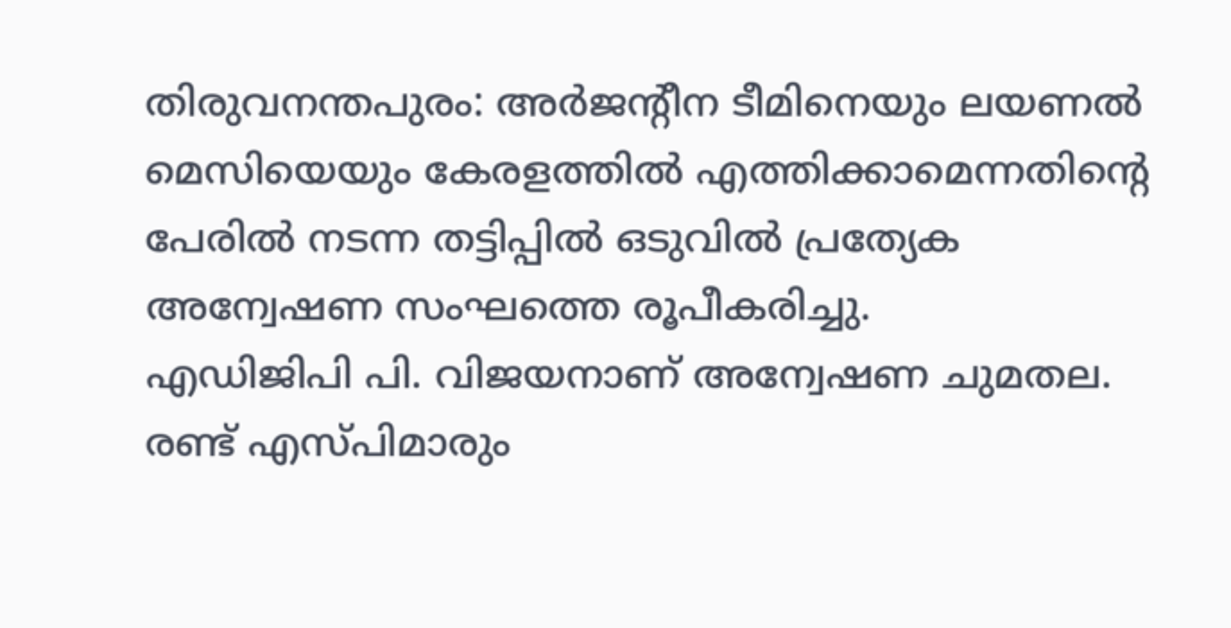തിരുവനന്തപുരം: അർജന്റീന ടീമിനെയും ലയണൽ മെസിയെയും കേരളത്തിൽ എത്തിക്കാമെന്നതിന്റെ പേരിൽ നടന്ന തട്ടിപ്പിൽ ഒടുവിൽ പ്രത്യേക അന്വേഷണ സംഘത്തെ രൂപീകരിച്ചു.
എഡിജിപി പി. വിജയനാണ് അന്വേഷണ ചുമതല. രണ്ട് എസ്പിമാരും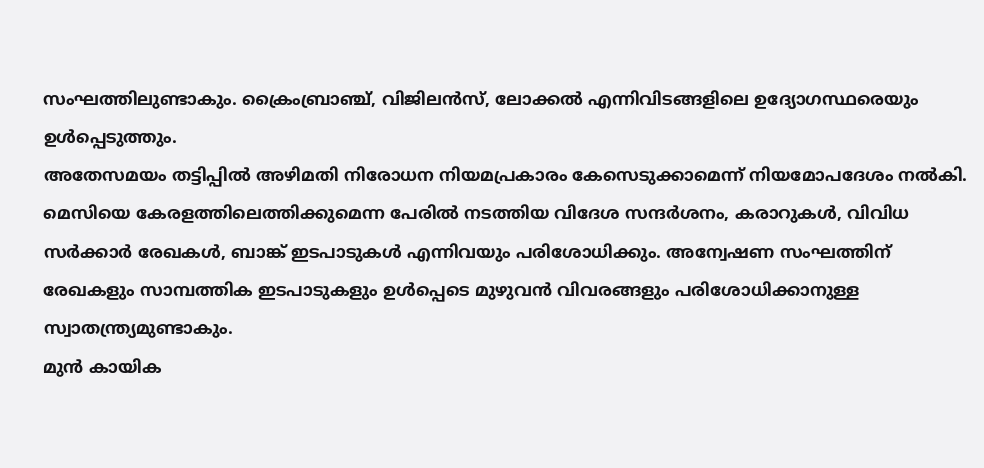സംഘത്തിലുണ്ടാകും. ക്രൈംബ്രാഞ്ച്, വിജിലൻസ്, ലോക്കൽ എന്നിവിടങ്ങളിലെ ഉദ്യോഗസ്ഥരെയും ഉൾപ്പെടുത്തും.
അതേസമയം തട്ടിപ്പിൽ അഴിമതി നിരോധന നിയമപ്രകാരം കേസെടുക്കാമെന്ന് നിയമോപദേശം നൽകി. മെസിയെ കേരളത്തിലെത്തിക്കുമെന്ന പേരിൽ നടത്തിയ വിദേശ സന്ദർശനം, കരാറുകൾ, വിവിധ സർക്കാർ രേഖകൾ, ബാങ്ക് ഇടപാടുകൾ എന്നിവയും പരിശോധിക്കും. അന്വേഷണ സംഘത്തിന് രേഖകളും സാമ്പത്തിക ഇടപാടുകളും ഉൾപ്പെടെ മുഴുവൻ വിവരങ്ങളും പരിശോധിക്കാനുള്ള സ്വാതന്ത്ര്യമുണ്ടാകും.
മുൻ കായിക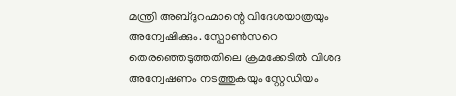മന്ത്രി അബ്ദുറഹ്മാന്റെ വിദേശയാത്രയും അന്വേഷിക്കും. സ്പോൺസറെ തെരഞ്ഞെടുത്തതിലെ ക്രമക്കേടിൽ വിശദ അന്വേഷണം നടത്തുകയും സ്റ്റേഡിയം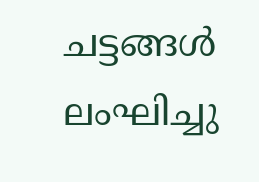ചട്ടങ്ങൾ ലംഘിച്ചു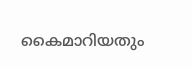കൈമാറിയതും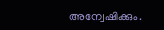അന്വേഷിക്കും.